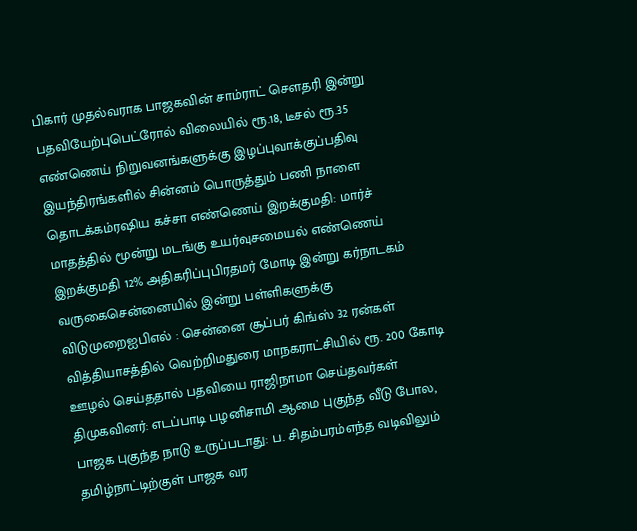பிகார் முதல்வராக பாஜகவின் சாம்ராட் செளதரி இன்று பதவியேற்புபெட்ரோல் விலையில் ரூ.18, டீசல் ரூ.35 எண்ணெய் நிறுவனங்களுக்கு இழப்புவாக்குப்பதிவு இயந்திரங்களில் சின்னம் பொருத்தும் பணி நாளை தொடக்கம்ரஷிய கச்சா எண்ணெய் இறக்குமதி: மார்ச் மாதத்தில் மூன்று மடங்கு உயர்வுசமையல் எண்ணெய் இறக்குமதி 12% அதிகரிப்புபிரதமர் மோடி இன்று கர்நாடகம் வருகைசென்னையில் இன்று பள்ளிகளுக்கு விடுமுறைஐபிஎல் : சென்னை சூப்பர் கிங்ஸ் 32 ரன்கள் வித்தியாசத்தில் வெற்றிமதுரை மாநகராட்சியில் ரூ. 200 கோடி ஊழல் செய்ததால் பதவியை ராஜிநாமா செய்தவர்கள் திமுகவினர்: எடப்பாடி பழனிசாமி ஆமை புகுந்த வீடு போல, பாஜக புகுந்த நாடு உருப்படாது: ப. சிதம்பரம்எந்த வடிவிலும் தமிழ்நாட்டிற்குள் பாஜக வர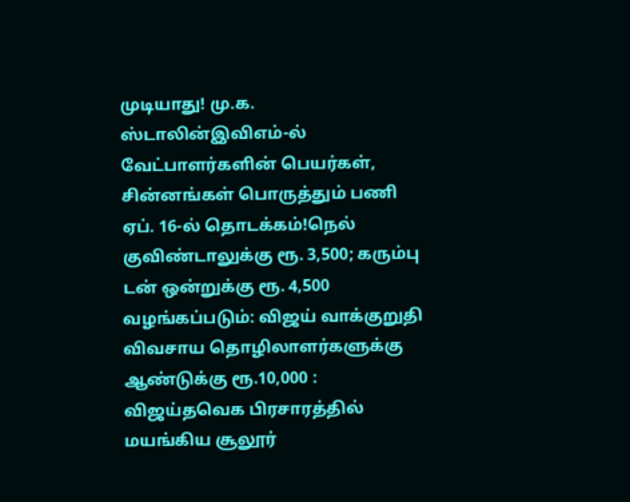முடியாது! மு.க. ஸ்டாலின்இவிஎம்-ல் வேட்பாளர்களின் பெயர்கள், சின்னங்கள் பொருத்தும் பணி ஏப். 16-ல் தொடக்கம்!நெல் குவிண்டாலுக்கு ரூ. 3,500; கரும்பு டன் ஒன்றுக்கு ரூ. 4,500 வழங்கப்படும்: விஜய் வாக்குறுதி விவசாய தொழிலாளர்களுக்கு ஆண்டுக்கு ரூ.10,000 : விஜய்தவெக பிரசாரத்தில் மயங்கிய சூலூர்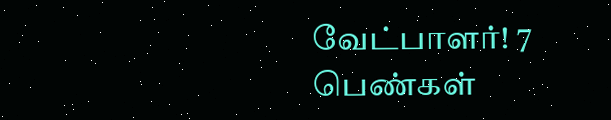வேட்பாளர்! 7 பெண்கள்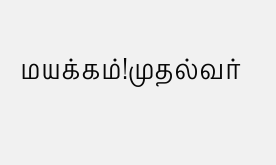மயக்கம்!முதல்வர்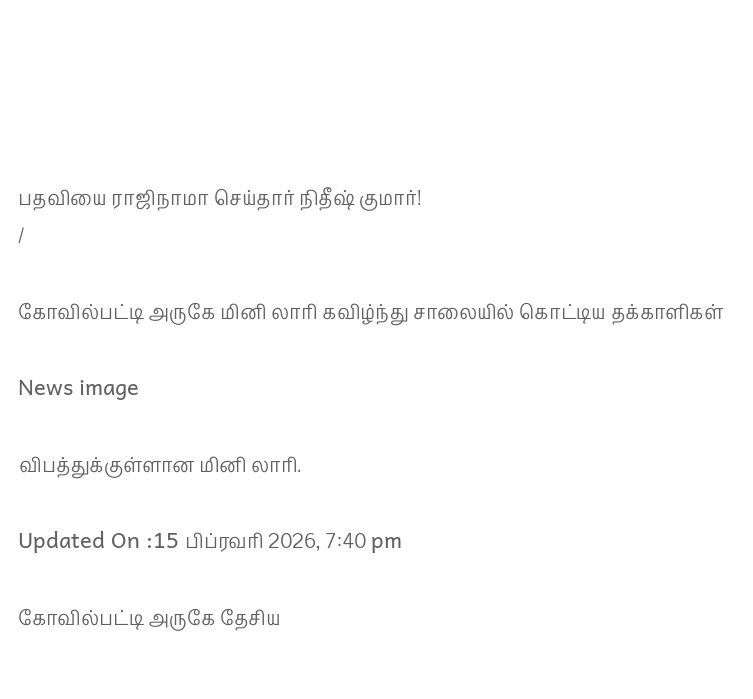பதவியை ராஜிநாமா செய்தார் நிதீஷ் குமார்!
/

கோவில்பட்டி அருகே மினி லாரி கவிழ்ந்து சாலையில் கொட்டிய தக்காளிகள்

News image

விபத்துக்குள்ளான மினி லாரி.

Updated On :15 பிப்ரவரி 2026, 7:40 pm

கோவில்பட்டி அருகே தேசிய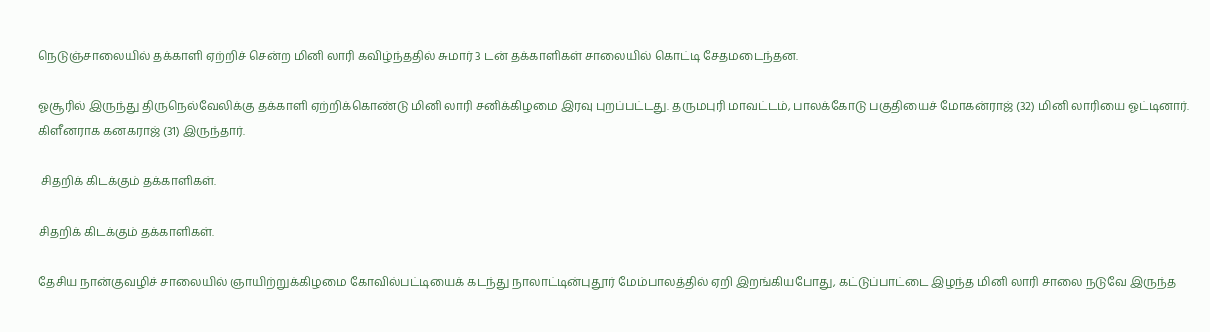நெடுஞ்சாலையில் தக்காளி ஏற்றிச் சென்ற மினி லாரி கவிழ்ந்ததில் சுமார் 3 டன் தக்காளிகள் சாலையில் கொட்டி சேதமடைந்தன.

ஓசூரில் இருந்து திருநெல்வேலிக்கு தக்காளி ஏற்றிக்கொண்டு மினி லாரி சனிக்கிழமை இரவு புறப்பட்டது. தருமபுரி மாவட்டம், பாலக்கோடு பகுதியைச் மோகன்ராஜ் (32) மினி லாரியை ஓட்டினார். கிளீனராக கனகராஜ் (31) இருந்தார்.

 சிதறிக் கிடக்கும் தக்காளிகள்.

சிதறிக் கிடக்கும் தக்காளிகள்.

தேசிய நான்குவழிச் சாலையில் ஞாயிற்றுக்கிழமை கோவில்பட்டியைக் கடந்து நாலாட்டின்புதூர் மேம்பாலத்தில் ஏறி இறங்கியபோது, கட்டுப்பாட்டை இழந்த மினி லாரி சாலை நடுவே இருந்த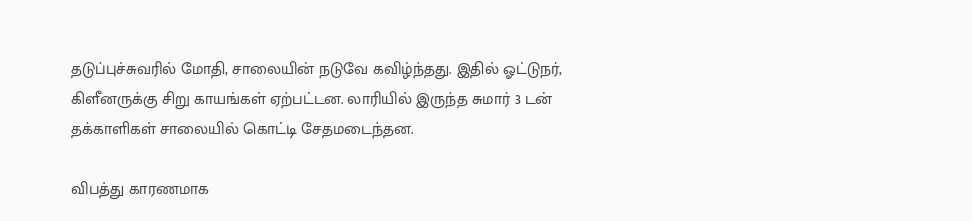தடுப்புச்சுவரில் மோதி, சாலையின் நடுவே கவிழ்ந்தது. இதில் ஓட்டுநர், கிளீனருக்கு சிறு காயங்கள் ஏற்பட்டன. லாரியில் இருந்த சுமார் 3 டன் தக்காளிகள் சாலையில் கொட்டி சேதமடைந்தன.

விபத்து காரணமாக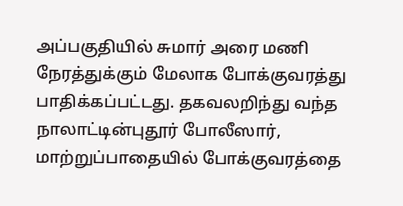அப்பகுதியில் சுமார் அரை மணி நேரத்துக்கும் மேலாக போக்குவரத்து பாதிக்கப்பட்டது. தகவலறிந்து வந்த நாலாட்டின்புதூர் போலீஸார், மாற்றுப்பாதையில் போக்குவரத்தை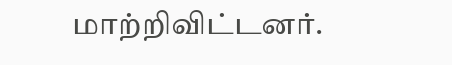மாற்றிவிட்டனர்.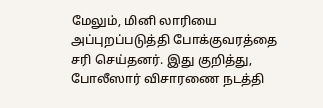மேலும், மினி லாரியை அப்புறப்படுத்தி போக்குவரத்தை சரி செய்தனர். இது குறித்து, போலீஸார் விசாரணை நடத்தி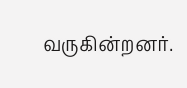வருகின்றனர்.